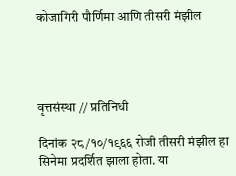कोजागिरी पौर्णिमा आणि तीसरी मंझील




वृत्तसंस्था // प्रतिनिधी

दिनांक २८/१०/१९६६ रोजी तीसरी मंझील हा सिनेमा प्रदर्शित झाला होता. या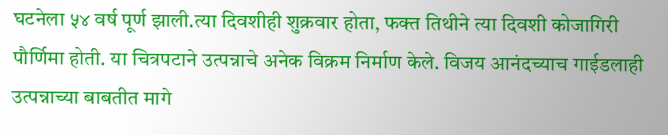घटनेला ५४ वर्ष पूर्ण झाली.त्या दिवशीही शुक्रवार होता, फक्त तिथीने त्या दिवशी कोजागिरी पौर्णिमा होती. या चित्रपटाने उत्पन्नाचे अनेक विक्रम निर्माण केले. विजय आनंदच्याच गाईडलाही उत्पन्नाच्या बाबतीत मागे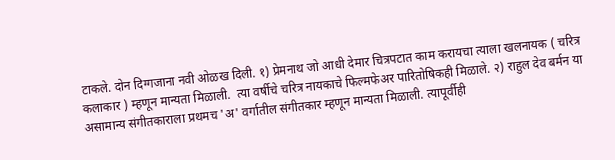टाकले. दोन दिग्गजाना नवी ओळख दिली. १) प्रेमनाथ जो आधी देमार चित्रपटात काम करायचा त्याला खलनायक ( चरित्र कलाकार ) म्हणून मान्यता मिळाली.  त्या वर्षीचे चरित्र नायकाचे फिल्मफेअर पारितोषिकही मिळाले. २) राहुल देव बर्मन या असामान्य संगीतकाराला प्रथमच 'अ' वर्गातील संगीतकार म्हणून मान्यता मिळाली. त्यापूर्वीही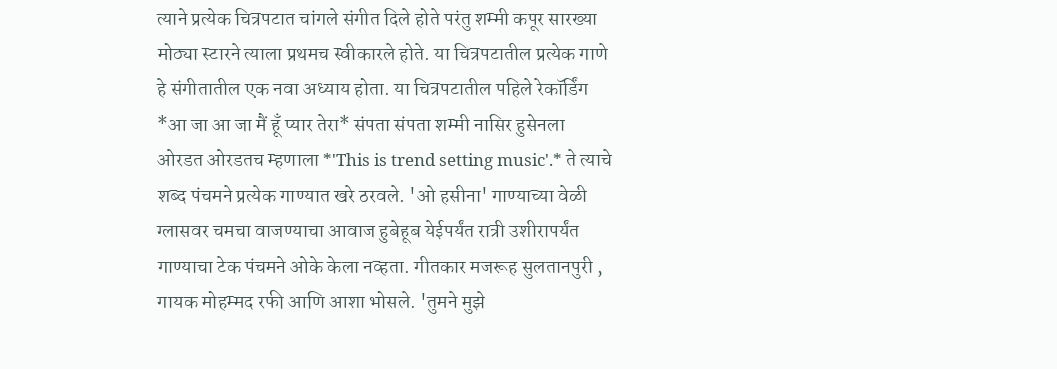त्याने प्रत्येक चित्रपटात चांगले संगीत दिले होते परंतु शम्मी कपूर सारख्या मोठ्या स्टारने त्याला प्रथमच स्वीकारले होते. या चित्रपटातील प्रत्येक गाणे हे संगीतातील एक नवा अध्याय होता. या चित्रपटातील पहिले रेकॉर्डिंग *आ जा आ जा मैं हूँ प्यार तेरा* संपता संपता शम्मी नासिर हुसेनला  ओरडत ओरडतच म्हणाला *'This is trend setting music'.* ते त्याचे शब्द पंचमने प्रत्येक गाण्यात खरे ठरवले. 'ओ हसीना' गाण्याच्या वेळी ग्लासवर चमचा वाजण्याचा आवाज हुबेहूब येईपर्यंत रात्री उशीरापर्यंत गाण्याचा टेक पंचमने ओके केला नव्हता. गीतकार मजरूह सुलतानपुरी , गायक मोहम्मद रफी आणि आशा भोसले. 'तुमने मुझे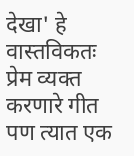देखा' हे वास्तविकतः प्रेम व्यक्त करणारे गीत पण त्यात एक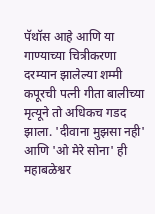पॅथॉस आहे आणि या गाण्याच्या चित्रीकरणा दरम्यान झालेल्या शम्मी कपूरची पत्नी गीता बालीच्या मृत्यूने तो अधिकच गडद झाला. 'दीवाना मुझसा नही' आणि 'ओ मेरे सोना' ही महाबळेश्वर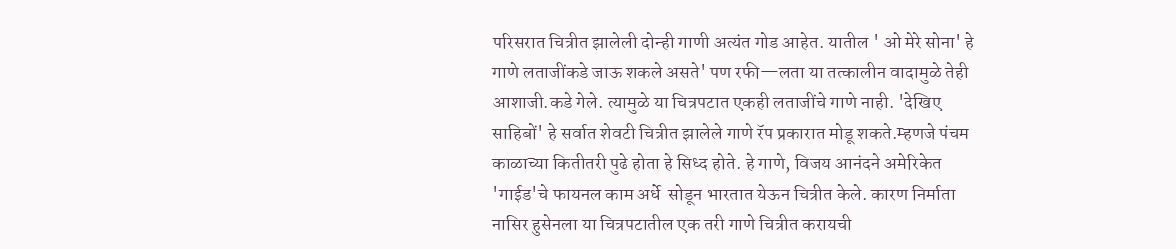परिसरात चित्रीत झालेली दोन्ही गाणी अत्यंत गोड आहेत. यातील ' ओ मेरे सोना' हे गाणे लताजींकडे जाऊ शकले असते' पण रफी—लता या तत्कालीन वादामुळे तेही आशाजी.कडे गेले. त्यामुळे या चित्रपटात एकही लताजींचे गाणे नाही. 'देखिए साहिबों' हे सर्वात शेवटी चित्रीत झालेले गाणे रॅप प्रकारात मोडू शकते.म्हणजे पंचम काळाच्या कितीतरी पुढे होता हे सिध्द होते. हे गाणे, विजय आनंदने अमेरिकेत  'गाईड'चे फायनल काम अर्धे  सोडून भारतात येऊन चित्रीत केले. कारण निर्माता नासिर हुसेनला या चित्रपटातील एक तरी गाणे चित्रीत करायची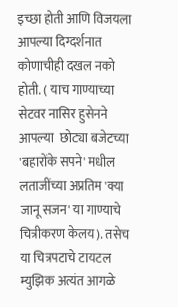इच्छा होती आणि विजयला आपल्या दिग्दर्शनात कोणाचीही दखल नको होती. ( याच गाण्याच्या सेटवर नासिर हुसेनने आपल्या  छोट्या बजेटच्या 'बहारोंके सपने' मधील लताजींच्या अप्रतिम 'क्या जानू सजन' या गाण्याचे चित्रीकरण केलय). तसेच या चित्रपटाचे टायटल म्युझिक अत्यंत आगळे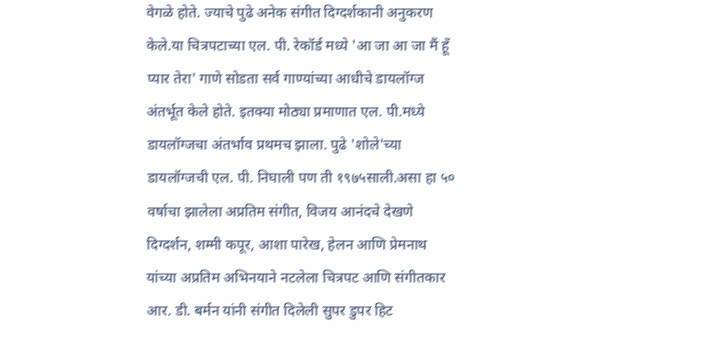वेगळे होते. ज्याचे पुढे अनेक संगीत दिग्दर्शकानी अनुकरण केले.या चित्रपटाच्या एल. पी. रेकॉर्ड मध्ये 'आ जा आ जा मैं हूँ प्यार तेरा' गाणे सोडता सर्व गाण्यांच्या आधीचे डायलॉग्ज अंतर्भूत केले होते. इतक्या मोठ्या प्रमाणात एल. पी.मध्ये डायलॉग्जचा अंतर्भाव प्रथमच झाला. पुढे 'शोले'च्या डायलॉग्जची एल. पी. निघाली पण ती १९७५साली.असा हा ५० वर्षाचा झालेला अप्रतिम संगीत, विजय आनंदचे देखणे दिग्दर्शन, शम्मी कपूर, आशा पारेख, हेलन आणि प्रेमनाथ यांच्या अप्रतिम अभिनयाने नटलेला चित्रपट आणि संगीतकार आर. डी. बर्मन यांनी संगीत दिलेली सुपर डुपर हिट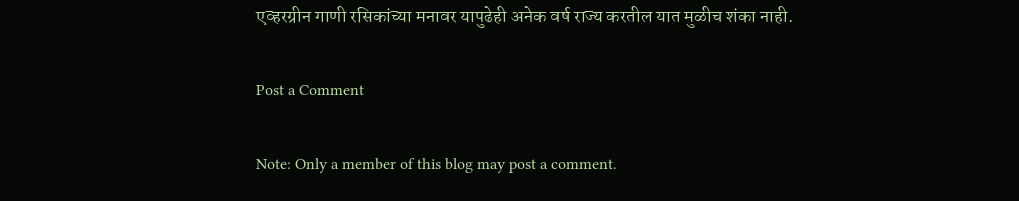एव्हरग्रीन गाणी रसिकांच्या मनावर यापुढेही अनेक वर्ष राज्य करतील यात मुळीच शंका नाही.

Post a Comment

Note: Only a member of this blog may post a comment.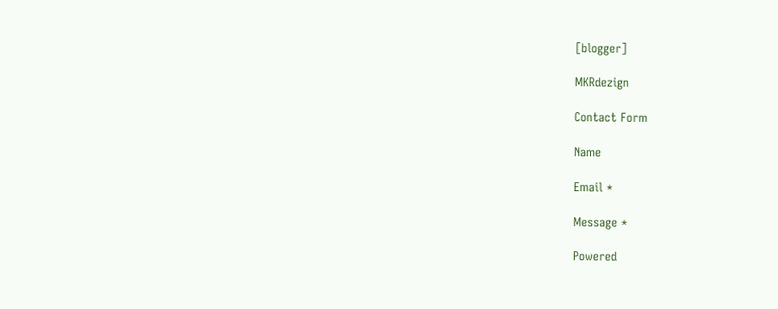[blogger]

MKRdezign

Contact Form

Name

Email *

Message *

Powered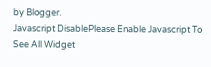by Blogger.
Javascript DisablePlease Enable Javascript To See All Widget